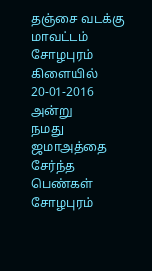தஞ்சை வடக்கு மாவட்டம் சோழபுரம் கிளையில் 20-01-2016 அன்று
நமது ஜமாஅத்தை சேர்ந்த பெண்கள் சோழபுரம்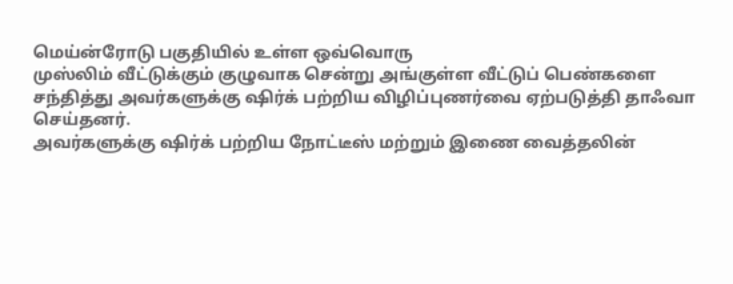மெய்ன்ரோடு பகுதியில் உள்ள ஒவ்வொரு
முஸ்லிம் வீட்டுக்கும் குழுவாக சென்று அங்குள்ள வீட்டுப் பெண்களை
சந்தித்து அவர்களுக்கு ஷிர்க் பற்றிய விழிப்புணர்வை ஏற்படுத்தி தாஃவா
செய்தனர்.
அவர்களுக்கு ஷிர்க் பற்றிய நோட்டீஸ் மற்றும் இணை வைத்தலின்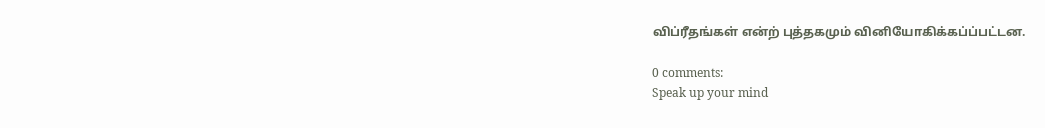விப்ரீதங்கள் என்ற் புத்தகமும் வினியோகிக்கப்ப்பட்டன.

0 comments:
Speak up your mind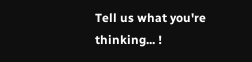Tell us what you're thinking... !